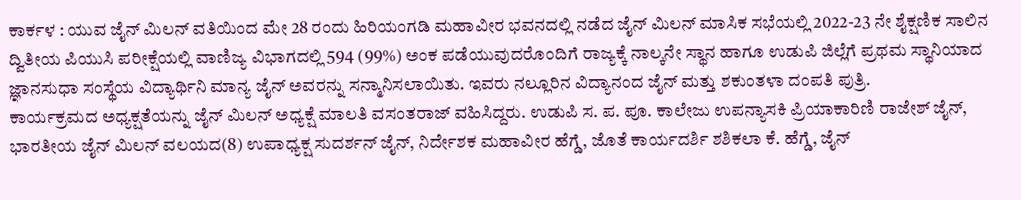ಕಾರ್ಕಳ : ಯುವ ಜೈನ್ ಮಿಲನ್ ವತಿಯಿಂದ ಮೇ 28 ರಂದು ಹಿರಿಯಂಗಡಿ ಮಹಾವೀರ ಭವನದಲ್ಲಿ ನಡೆದ ಜೈನ್ ಮಿಲನ್ ಮಾಸಿಕ ಸಭೆಯಲ್ಲಿ 2022-23 ನೇ ಶೈಕ್ಷಣಿಕ ಸಾಲಿನ ದ್ವಿತೀಯ ಪಿಯುಸಿ ಪರೀಕ್ಷೆಯಲ್ಲಿ ವಾಣಿಜ್ಯ ವಿಭಾಗದಲ್ಲಿ 594 (99%) ಅಂಕ ಪಡೆಯುವುದರೊಂದಿಗೆ ರಾಜ್ಯಕ್ಕೆ ನಾಲ್ಕನೇ ಸ್ಥಾನ ಹಾಗೂ ಉಡುಪಿ ಜಿಲ್ಲೆಗೆ ಪ್ರಥಮ ಸ್ಥಾನಿಯಾದ ಜ್ಞಾನಸುಧಾ ಸಂಸ್ಥೆಯ ವಿದ್ಯಾರ್ಥಿನಿ ಮಾನ್ಯ ಜೈನ್ ಅವರನ್ನು ಸನ್ಮಾನಿಸಲಾಯಿತು. ಇವರು ನಲ್ಲೂರಿನ ವಿದ್ಯಾನಂದ ಜೈನ್ ಮತ್ತು ಶಕುಂತಳಾ ದಂಪತಿ ಪುತ್ರಿ.
ಕಾರ್ಯಕ್ರಮದ ಅಧ್ಯಕ್ಷತೆಯನ್ನು ಜೈನ್ ಮಿಲನ್ ಅಧ್ಯಕ್ಷೆ ಮಾಲತಿ ವಸಂತರಾಜ್ ವಹಿಸಿದ್ದರು. ಉಡುಪಿ ಸ. ಪ. ಪೂ. ಕಾಲೇಜು ಉಪನ್ಯಾಸಕಿ ಪ್ರಿಯಾಕಾರಿಣಿ ರಾಜೇಶ್ ಜೈನ್, ಭಾರತೀಯ ಜೈನ್ ಮಿಲನ್ ವಲಯದ(8) ಉಪಾಧ್ಯಕ್ಷ ಸುದರ್ಶನ್ ಜೈನ್, ನಿರ್ದೇಶಕ ಮಹಾವೀರ ಹೆಗ್ಡೆ, ಜೊತೆ ಕಾರ್ಯದರ್ಶಿ ಶಶಿಕಲಾ ಕೆ. ಹೆಗ್ಡೆ, ಜೈನ್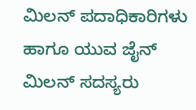ಮಿಲನ್ ಪದಾಧಿಕಾರಿಗಳು ಹಾಗೂ ಯುವ ಜೈನ್ ಮಿಲನ್ ಸದಸ್ಯರು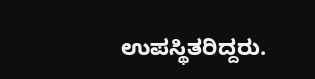ಉಪಸ್ಥಿತರಿದ್ದರು.